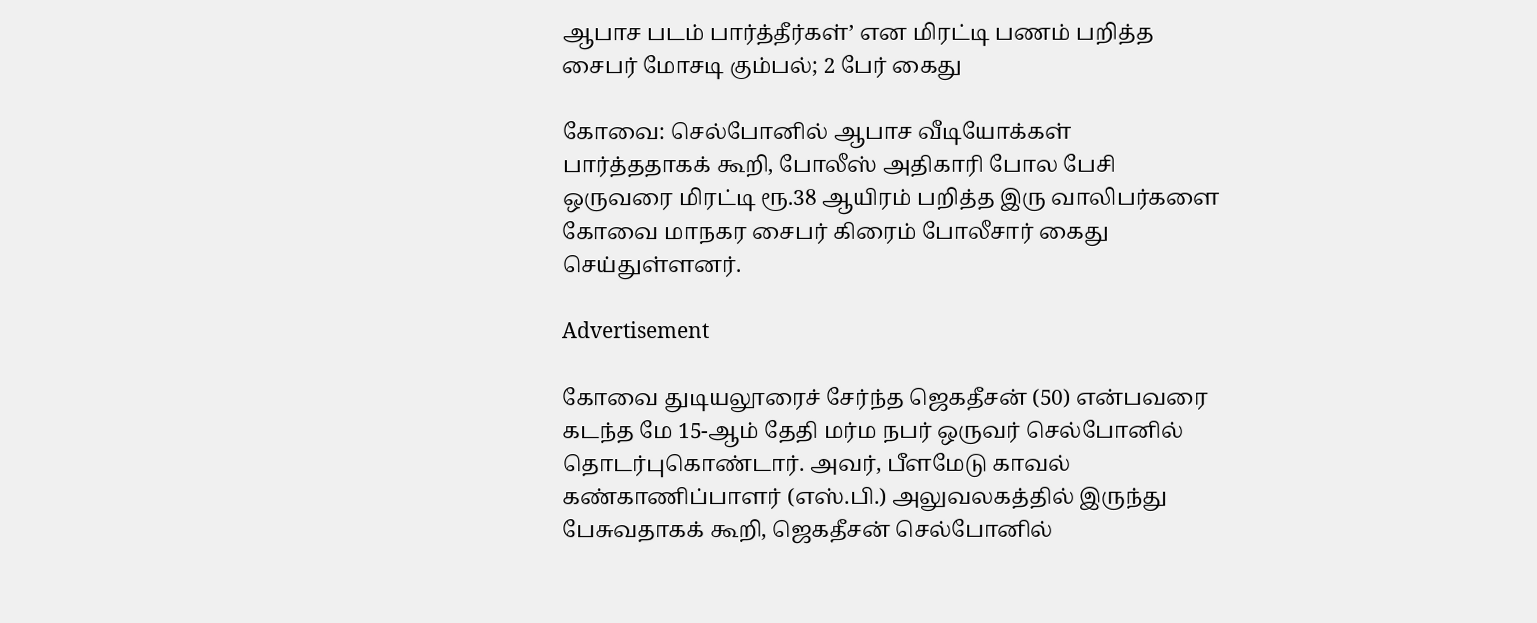ஆபாச படம் பார்த்தீர்கள்’ என மிரட்டி பணம் பறித்த சைபர் மோசடி கும்பல்; 2 பேர் கைது

கோவை: செல்போனில் ஆபாச வீடியோக்கள் பார்த்ததாகக் கூறி, போலீஸ் அதிகாரி போல பேசி ஒருவரை மிரட்டி ரூ.38 ஆயிரம் பறித்த இரு வாலிபர்களை கோவை மாநகர சைபர் கிரைம் போலீசார் கைது செய்துள்ளனர்.

Advertisement

கோவை துடியலூரைச் சேர்ந்த ஜெகதீசன் (50) என்பவரை கடந்த மே 15-ஆம் தேதி மர்ம நபர் ஒருவர் செல்போனில் தொடர்புகொண்டார். அவர், பீளமேடு காவல் கண்காணிப்பாளர் (எஸ்.பி.) அலுவலகத்தில் இருந்து பேசுவதாகக் கூறி, ஜெகதீசன் செல்போனில்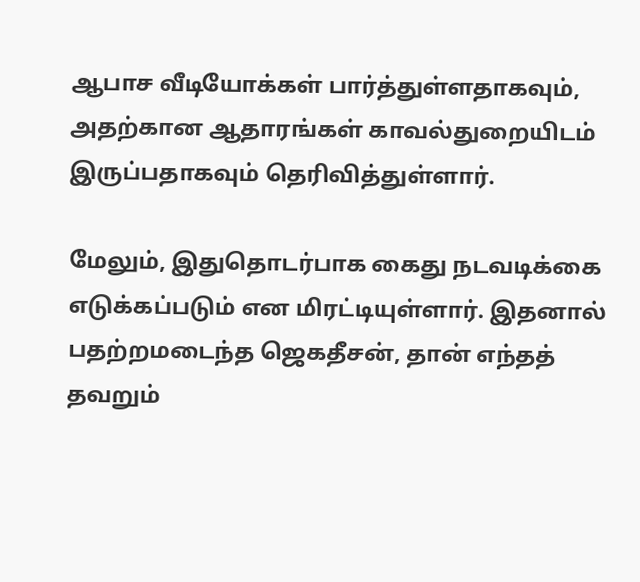ஆபாச வீடியோக்கள் பார்த்துள்ளதாகவும், அதற்கான ஆதாரங்கள் காவல்துறையிடம் இருப்பதாகவும் தெரிவித்துள்ளார்.

மேலும், இதுதொடர்பாக கைது நடவடிக்கை எடுக்கப்படும் என மிரட்டியுள்ளார். இதனால் பதற்றமடைந்த ஜெகதீசன், தான் எந்தத் தவறும்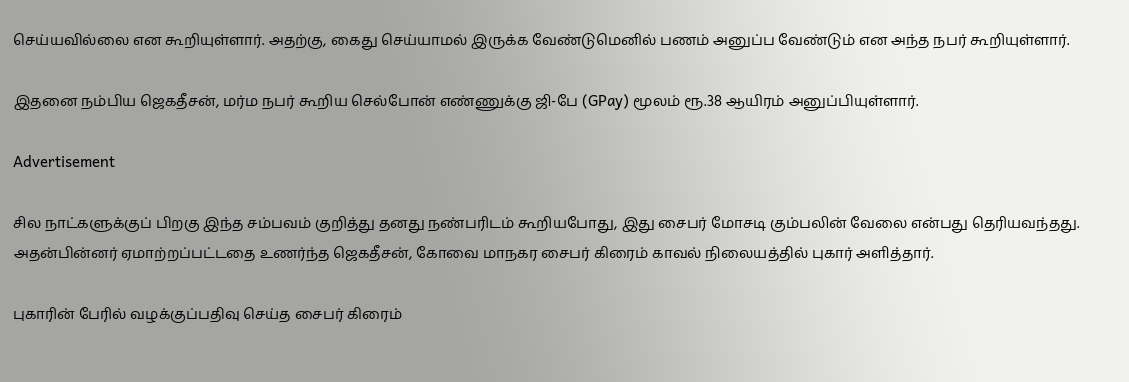செய்யவில்லை என கூறியுள்ளார். அதற்கு, கைது செய்யாமல் இருக்க வேண்டுமெனில் பணம் அனுப்ப வேண்டும் என அந்த நபர் கூறியுள்ளார்.

இதனை நம்பிய ஜெகதீசன், மர்ம நபர் கூறிய செல்போன் எண்ணுக்கு ஜி-பே (GPay) மூலம் ரூ.38 ஆயிரம் அனுப்பியுள்ளார்.

Advertisement

சில நாட்களுக்குப் பிறகு இந்த சம்பவம் குறித்து தனது நண்பரிடம் கூறியபோது, இது சைபர் மோசடி கும்பலின் வேலை என்பது தெரியவந்தது. அதன்பின்னர் ஏமாற்றப்பட்டதை உணர்ந்த ஜெகதீசன், கோவை மாநகர சைபர் கிரைம் காவல் நிலையத்தில் புகார் அளித்தார்.

புகாரின் பேரில் வழக்குப்பதிவு செய்த சைபர் கிரைம்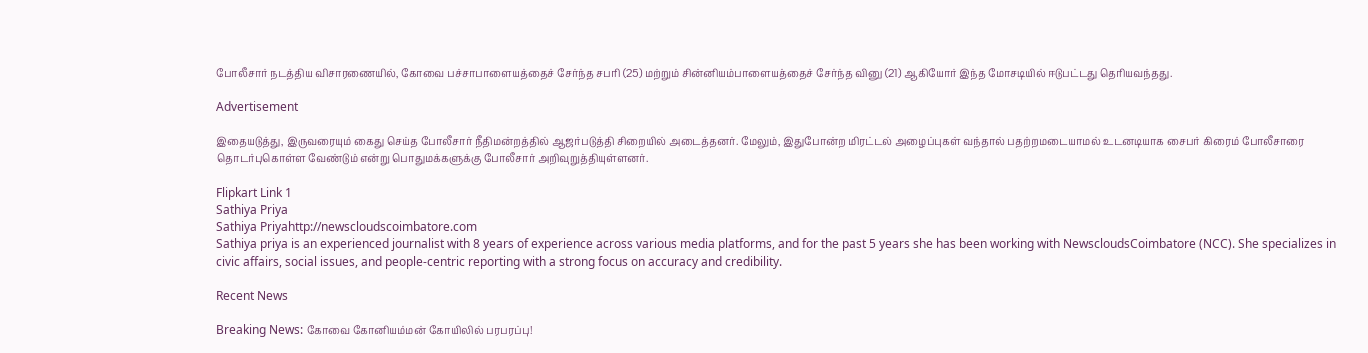போலீசார் நடத்திய விசாரணையில், கோவை பச்சாபாளையத்தைச் சேர்ந்த சபரி (25) மற்றும் சின்னியம்பாளையத்தைச் சேர்ந்த வினு (21) ஆகியோர் இந்த மோசடியில் ஈடுபட்டது தெரியவந்தது.

Advertisement

இதையடுத்து, இருவரையும் கைது செய்த போலீசார் நீதிமன்றத்தில் ஆஜர்படுத்தி சிறையில் அடைத்தனர். மேலும், இதுபோன்ற மிரட்டல் அழைப்புகள் வந்தால் பதற்றமடையாமல் உடனடியாக சைபர் கிரைம் போலீசாரை தொடர்புகொள்ள வேண்டும் என்று பொதுமக்களுக்கு போலீசார் அறிவுறுத்தியுள்ளனர்.

Flipkart Link 1
Sathiya Priya
Sathiya Priyahttp://newscloudscoimbatore.com
Sathiya priya is an experienced journalist with 8 years of experience across various media platforms, and for the past 5 years she has been working with NewscloudsCoimbatore (NCC). She specializes in civic affairs, social issues, and people-centric reporting with a strong focus on accuracy and credibility.

Recent News

Breaking News: கோவை கோனியம்மன் கோயிலில் பரபரப்பு!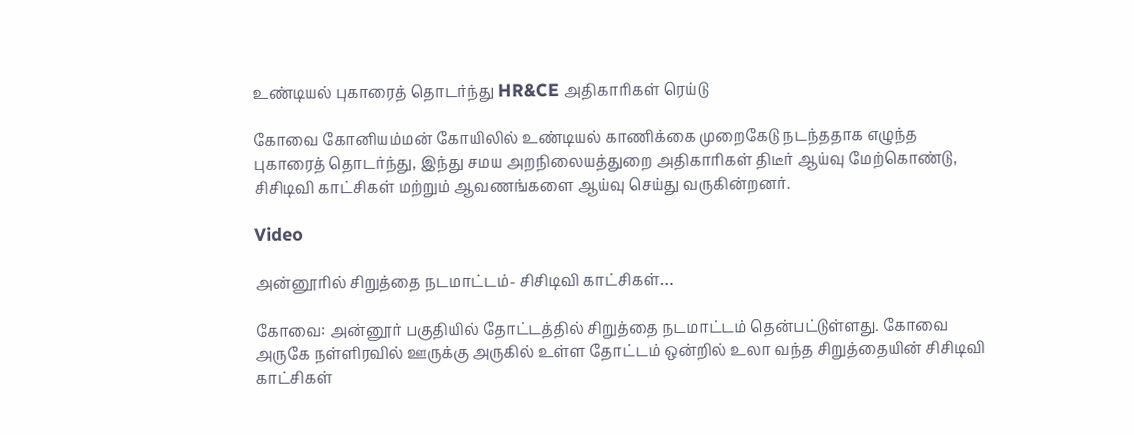உண்டியல் புகாரைத் தொடர்ந்து HR&CE அதிகாரிகள் ரெய்டு

கோவை கோனியம்மன் கோயிலில் உண்டியல் காணிக்கை முறைகேடு நடந்ததாக எழுந்த புகாரைத் தொடர்ந்து, இந்து சமய அறநிலையத்துறை அதிகாரிகள் திடீர் ஆய்வு மேற்கொண்டு, சிசிடிவி காட்சிகள் மற்றும் ஆவணங்களை ஆய்வு செய்து வருகின்றனர்.

Video

அன்னூரில் சிறுத்தை நடமாட்டம்- சிசிடிவி காட்சிகள்…

கோவை: அன்னூர் பகுதியில் தோட்டத்தில் சிறுத்தை நடமாட்டம் தென்பட்டுள்ளது. கோவை அருகே நள்ளிரவில் ஊருக்கு அருகில் உள்ள தோட்டம் ஒன்றில் உலா வந்த சிறுத்தையின் சிசிடிவி காட்சிகள்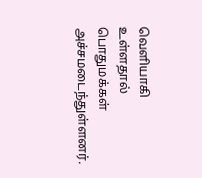வெளியாகி உள்ளதால் பொதுமக்கள் அச்சமடைந்துள்ளனர்.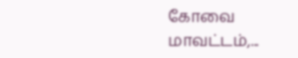கோவை மாவட்டம்,...